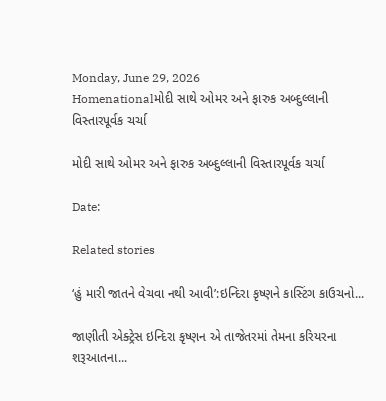Monday, June 29, 2026
Homenationalમોદી સાથે ઓમર અને ફારુક અબ્દુલ્લાની વિસ્તારપૂર્વક ચર્ચા

મોદી સાથે ઓમર અને ફારુક અબ્દુલ્લાની વિસ્તારપૂર્વક ચર્ચા

Date:

Related stories

‘હું મારી જાતને વેચવા નથી આવી’:ઇન્દિરા કૃષ્ણને કાસ્ટિંગ કાઉચનો...

જાણીતી એક્ટ્રેસ ઇન્દિરા કૃષ્ણન એ તાજેતરમાં તેમના કરિયરના શરૂઆતના...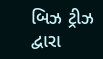બિઝ ટ્રીઝ દ્વારા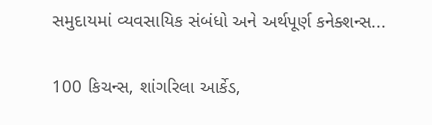સમુદાયમાં વ્યવસાયિક સંબંધો અને અર્થપૂર્ણ કનેક્શન્સ...

100 કિચન્સ, શાંગરિલા આર્કેડ,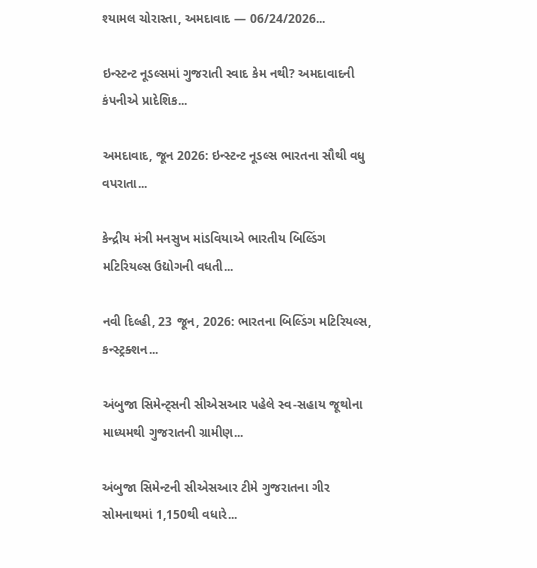શ્યામલ ચોરાસ્તા, અમદાવાદ — 06/24/2026...

ઇન્સ્ટન્ટ નૂડલ્સમાં ગુજરાતી સ્વાદ કેમ નથી? અમદાવાદની કંપનીએ પ્રાદેશિક...

અમદાવાદ, જૂન 2026: ઇન્સ્ટન્ટ નૂડલ્સ ભારતના સૌથી વધુ વપરાતા...

કેન્દ્રીય મંત્રી મનસુખ માંડવિયાએ ભારતીય બિલ્ડિંગ મટિરિયલ્સ ઉદ્યોગની વધતી...

નવી દિલ્હી, 23 જૂન, 2026: ભારતના બિલ્ડિંગ મટિરિયલ્સ, કન્સ્ટ્રક્શન...

અંબુજા સિમેન્ટ્સની સીએસઆર પહેલે સ્વ-સહાય જૂથોના માધ્યમથી ગુજરાતની ગ્રામીણ...

અંબુજા સિમેન્ટની સીએસઆર ટીમે ગુજરાતના ગીર સોમનાથમાં 1,150થી વધારે...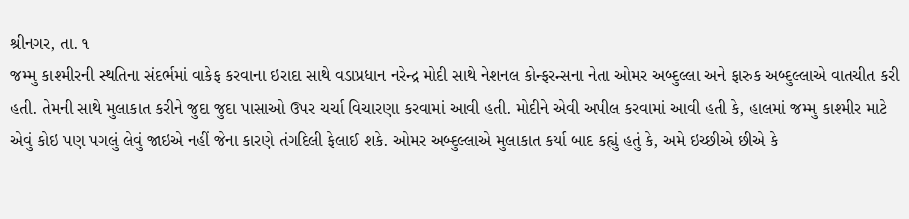શ્રીનગર, તા. ૧
જમ્મુ કાશ્મીરની સ્થતિના સંદર્ભમાં વાકેફ કરવાના ઇરાદા સાથે વડાપ્રધાન નરેન્દ્ર મોદી સાથે નેશનલ કોન્ફરન્સના નેતા ઓમર અબ્દુલ્લા અને ફારુક અબ્દુલ્લાએ વાતચીત કરી હતી. તેમની સાથે મુલાકાત કરીને જુદા જુદા પાસાઓ ઉપર ચર્ચા વિચારણા કરવામાં આવી હતી. મોદીને એવી અપીલ કરવામાં આવી હતી કે, હાલમાં જમ્મુ કાશ્મીર માટે એવું કોઇ પણ પગલું લેવું જાઇએ નહીં જેના કારણે તંગદિલી ફેલાઈ શકે. ઓમર અબ્દુલ્લાએ મુલાકાત કર્યા બાદ કહ્યું હતું કે, અમે ઇચ્છીએ છીએ કે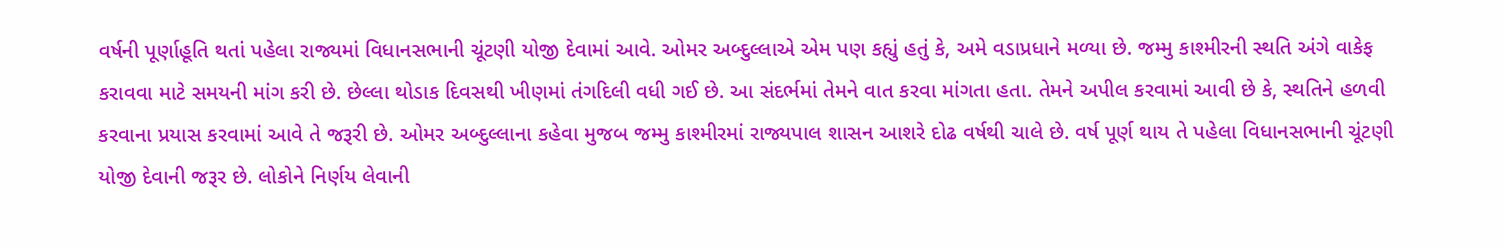વર્ષની પૂર્ણાહૂતિ થતાં પહેલા રાજ્યમાં વિધાનસભાની ચૂંટણી યોજી દેવામાં આવે. ઓમર અબ્દુલ્લાએ એમ પણ કહ્યું હતું કે, અમે વડાપ્રધાને મળ્યા છે. જમ્મુ કાશ્મીરની સ્થતિ અંગે વાકેફ કરાવવા માટે સમયની માંગ કરી છે. છેલ્લા થોડાક દિવસથી ખીણમાં તંગદિલી વધી ગઈ છે. આ સંદર્ભમાં તેમને વાત કરવા માંગતા હતા. તેમને અપીલ કરવામાં આવી છે કે, સ્થતિને હળવી કરવાના પ્રયાસ કરવામાં આવે તે જરૂરી છે. ઓમર અબ્દુલ્લાના કહેવા મુજબ જમ્મુ કાશ્મીરમાં રાજ્યપાલ શાસન આશરે દોઢ વર્ષથી ચાલે છે. વર્ષ પૂર્ણ થાય તે પહેલા વિધાનસભાની ચૂંટણી યોજી દેવાની જરૂર છે. લોકોને નિર્ણય લેવાની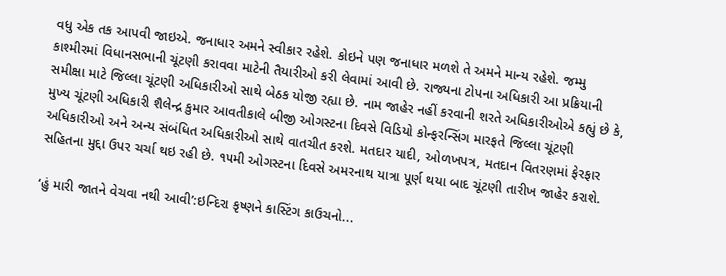વધુ એક તક આપવી જાઇએ. જનાધાર અમને સ્વીકાર રહેશે. કોઇને પણ જનાધાર મળશે તે અમને માન્ય રહેશે. જમ્મુ કાશ્મીરમાં વિધાનસભાની ચૂંટણી કરાવવા માટેની તૈયારીઓ કરી લેવામાં આવી છે. રાજ્યના ટોપના અધિકારી આ પ્રક્રિયાની સમીક્ષા માટે જિલ્લા ચૂંટણી અધિકારીઓ સાથે બેઠક યોજી રહ્યા છે. નામ જાહેર નહીં કરવાની શરતે અધિકારીઓએ કહ્યું છે કે, મુખ્ય ચૂંટણી અધિકારી શૈલેન્દ્ર કુમાર આવતીકાલે બીજી ઓગસ્ટના દિવસે વિડિયો કોન્ફરન્સિંગ મારફતે જિલ્લા ચૂંટણી અધિકારીઓ અને અન્ય સંબંધિત અધિકારીઓ સાથે વાતચીત કરશે. મતદાર યાદી, ઓળખપત્ર, મતદાન વિતરણમાં ફેરફાર સહિતના મુદ્દા ઉપર ચર્ચા થઇ રહી છે. ૧૫મી ઓગસ્ટના દિવસે અમરનાથ યાત્રા પૂર્ણ થયા બાદ ચૂંટણી તારીખ જાહેર કરાશે.

‘હું મારી જાતને વેચવા નથી આવી’:ઇન્દિરા કૃષ્ણને કાસ્ટિંગ કાઉચનો...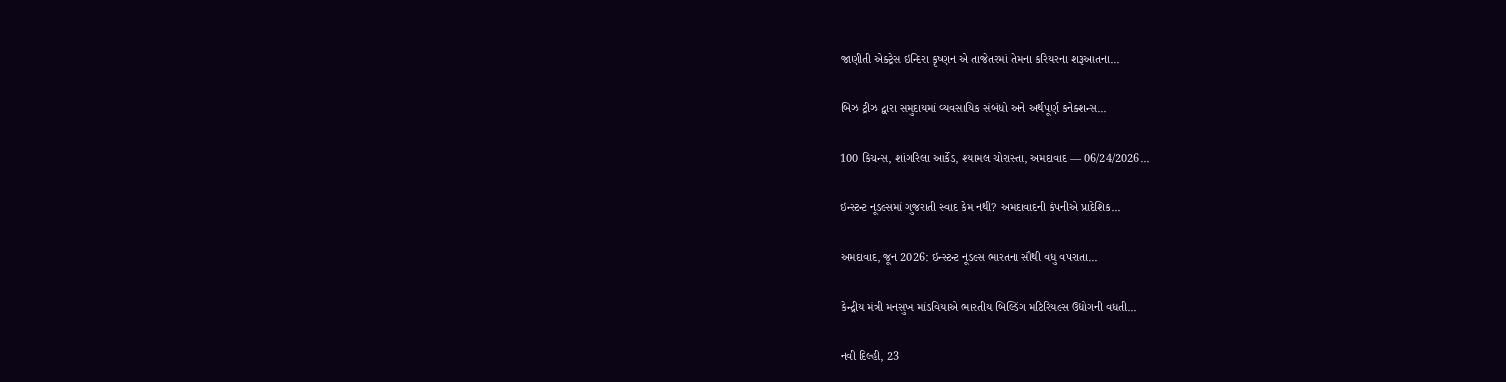જાણીતી એક્ટ્રેસ ઇન્દિરા કૃષ્ણન એ તાજેતરમાં તેમના કરિયરના શરૂઆતના...

બિઝ ટ્રીઝ દ્વારા સમુદાયમાં વ્યવસાયિક સંબંધો અને અર્થપૂર્ણ કનેક્શન્સ...

100 કિચન્સ, શાંગરિલા આર્કેડ, શ્યામલ ચોરાસ્તા, અમદાવાદ — 06/24/2026...

ઇન્સ્ટન્ટ નૂડલ્સમાં ગુજરાતી સ્વાદ કેમ નથી? અમદાવાદની કંપનીએ પ્રાદેશિક...

અમદાવાદ, જૂન 2026: ઇન્સ્ટન્ટ નૂડલ્સ ભારતના સૌથી વધુ વપરાતા...

કેન્દ્રીય મંત્રી મનસુખ માંડવિયાએ ભારતીય બિલ્ડિંગ મટિરિયલ્સ ઉદ્યોગની વધતી...

નવી દિલ્હી, 23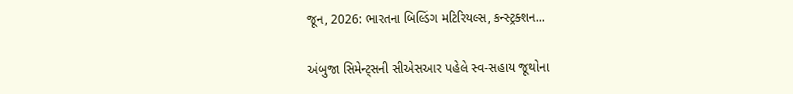જૂન, 2026: ભારતના બિલ્ડિંગ મટિરિયલ્સ, કન્સ્ટ્રક્શન...

અંબુજા સિમેન્ટ્સની સીએસઆર પહેલે સ્વ-સહાય જૂથોના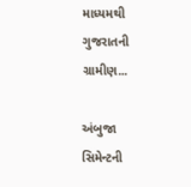માધ્યમથી ગુજરાતની ગ્રામીણ...

અંબુજા સિમેન્ટની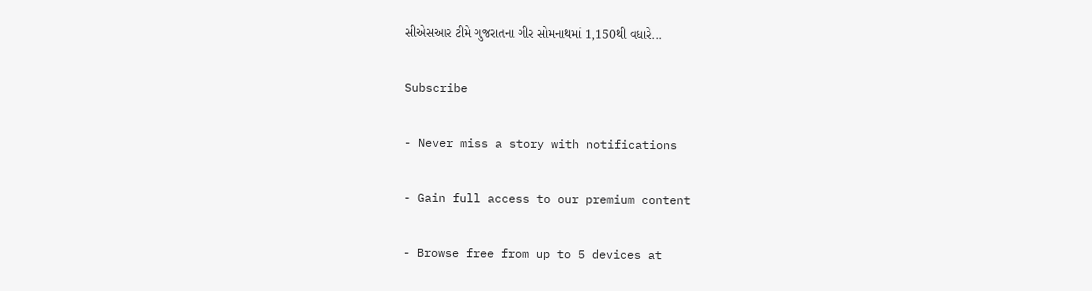સીએસઆર ટીમે ગુજરાતના ગીર સોમનાથમાં 1,150થી વધારે...

Subscribe

- Never miss a story with notifications

- Gain full access to our premium content

- Browse free from up to 5 devices at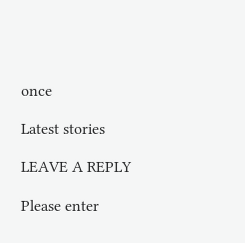once

Latest stories

LEAVE A REPLY

Please enter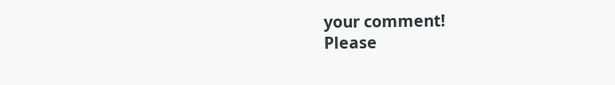your comment!
Please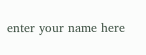enter your name here